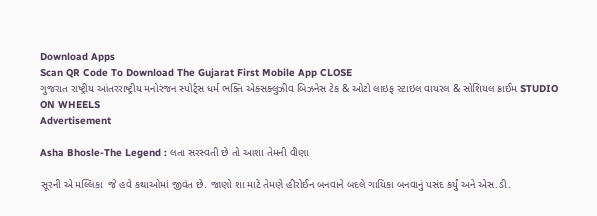Download Apps
Scan QR Code To Download The Gujarat First Mobile App CLOSE
ગુજરાત રાષ્ટ્રીય આંતરરાષ્ટ્રીય મનોરંજન સ્પોર્ટ્સ ધર્મ ભક્તિ એક્સક્લુઝીવ બિઝનેસ ટેક & ઓટો લાઇફ સ્ટાઇલ વાયરલ & સોશિયલ ક્રાઈમ STUDIO ON WHEELS
Advertisement

Asha Bhosle-The Legend : લતા સરસ્વતી છે તો આશા તેમની વીણા

સૂરની એ મલ્લિકા  જે હવે કથાઓમાં જીવંત છે. જાણો શા માટે તેમણે હીરોઈન બનવાને બદલે ગાયિકા બનવાનું પસંદ કર્યું અને એસ.ડી.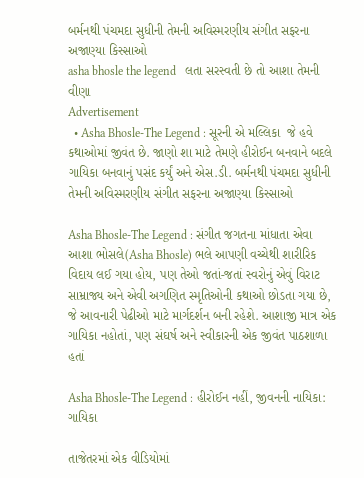બર્મનથી પંચમદા સુધીની તેમની અવિસ્મરણીય સંગીત સફરના અજાણ્યા કિસ્સાઓ
asha bhosle the legend   લતા સરસ્વતી છે તો આશા તેમની વીણા
Advertisement
  • Asha Bhosle-The Legend : સૂરની એ મલ્લિકા  જે હવે કથાઓમાં જીવંત છે. જાણો શા માટે તેમણે હીરોઈન બનવાને બદલે ગાયિકા બનવાનું પસંદ કર્યું અને એસ.ડી. બર્મનથી પંચમદા સુધીની તેમની અવિસ્મરણીય સંગીત સફરના અજાણ્યા કિસ્સાઓ

Asha Bhosle-The Legend : સંગીત જગતના માંધાતા એવા આશા ભોસલે(Asha Bhosle) ભલે આપણી વચ્ચેથી શારીરિક વિદાય લઈ ગયા હોય, પણ તેઓ જતાં-જતાં સ્વરોનું એવું વિરાટ સામ્રાજ્ય અને એવી અગણિત સ્મૃતિઓની કથાઓ છોડતા ગયા છે, જે આવનારી પેઢીઓ માટે માર્ગદર્શન બની રહેશે. આશાજી માત્ર એક ગાયિકા નહોતાં, પણ સંઘર્ષ અને સ્વીકારની એક જીવંત પાઠશાળા હતાં

Asha Bhosle-The Legend : હીરોઈન નહીં, જીવનની નાયિકા: ગાયિકા

તાજેતરમાં એક વીડિયોમાં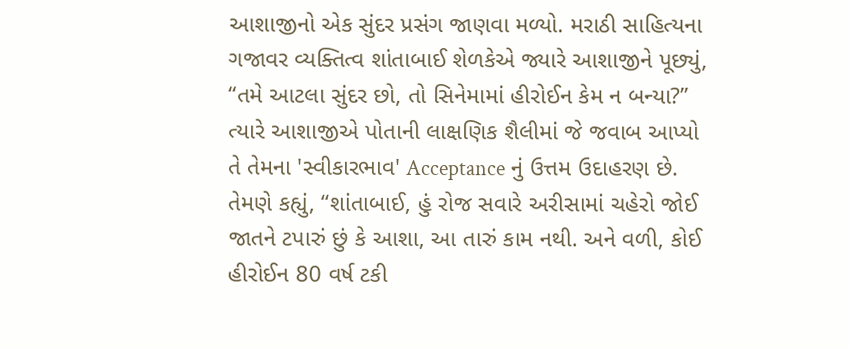આશાજીનો એક સુંદર પ્રસંગ જાણવા મળ્યો. મરાઠી સાહિત્યના ગજાવર વ્યક્તિત્વ શાંતાબાઈ શેળકેએ જ્યારે આશાજીને પૂછ્યું, “તમે આટલા સુંદર છો, તો સિનેમામાં હીરોઈન કેમ ન બન્યા?” ત્યારે આશાજીએ પોતાની લાક્ષણિક શૈલીમાં જે જવાબ આપ્યો તે તેમના 'સ્વીકારભાવ' Acceptance નું ઉત્તમ ઉદાહરણ છે. તેમણે કહ્યું, “શાંતાબાઈ, હું રોજ સવારે અરીસામાં ચહેરો જોઈ જાતને ટપારું છું કે આશા, આ તારું કામ નથી. અને વળી, કોઈ હીરોઈન 80 વર્ષ ટકી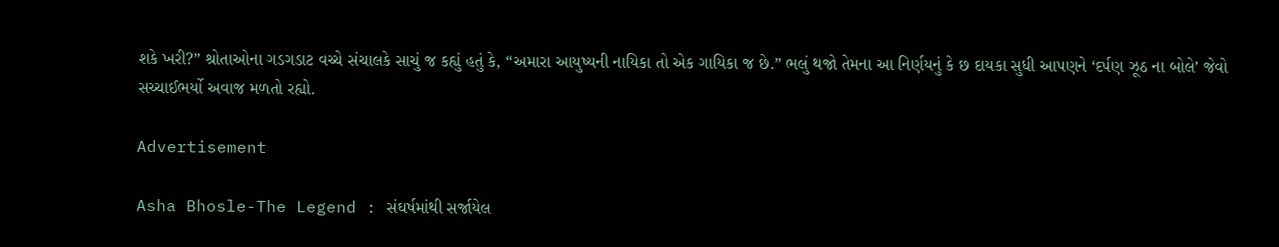શકે ખરી?” શ્રોતાઓના ગડગડાટ વચ્ચે સંચાલકે સાચું જ કહ્યું હતું કે, “અમારા આયુષ્યની નાયિકા તો એક ગાયિકા જ છે.” ભલું થજો તેમના આ નિર્ણયનું કે છ દાયકા સુધી આપણને ‘દર્પણ ઝૂઠ ના બોલે’ જેવો સચ્ચાઈભર્યો અવાજ મળતો રહ્યો.

Advertisement

Asha Bhosle-The Legend : સંઘર્ષમાંથી સર્જાયેલ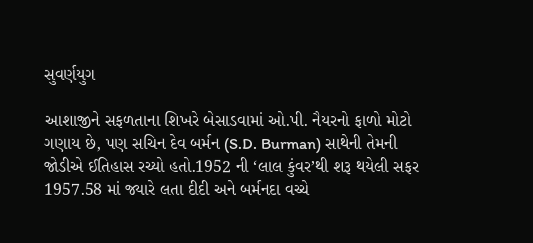સુવર્ણયુગ

આશાજીને સફળતાના શિખરે બેસાડવામાં ઓ.પી. નૈયરનો ફાળો મોટો ગણાય છે, પણ સચિન દેવ બર્મન (S.D. Burman) સાથેની તેમની જોડીએ ઈતિહાસ રચ્યો હતો.1952 ની ‘લાલ કુંવર’થી શરૂ થયેલી સફર 1957.58 માં જ્યારે લતા દીદી અને બર્મનદા વચ્ચે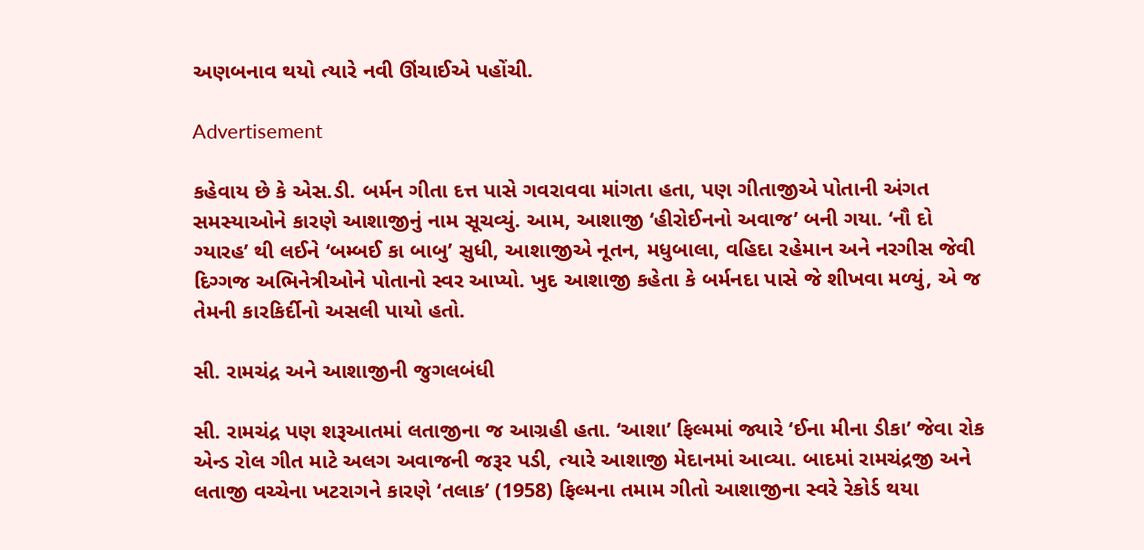અણબનાવ થયો ત્યારે નવી ઊંચાઈએ પહોંચી.

Advertisement

કહેવાય છે કે એસ.ડી. બર્મન ગીતા દત્ત પાસે ગવરાવવા માંગતા હતા, પણ ગીતાજીએ પોતાની અંગત સમસ્યાઓને કારણે આશાજીનું નામ સૂચવ્યું. આમ, આશાજી ‘હીરોઈનનો અવાજ’ બની ગયા. ‘નૌ દો ગ્યારહ’ થી લઈને ‘બમ્બઈ કા બાબુ’ સુધી, આશાજીએ નૂતન, મધુબાલા, વહિદા રહેમાન અને નરગીસ જેવી દિગ્ગજ અભિનેત્રીઓને પોતાનો સ્વર આપ્યો. ખુદ આશાજી કહેતા કે બર્મનદા પાસે જે શીખવા મળ્યું, એ જ તેમની કારકિર્દીનો અસલી પાયો હતો.

સી. રામચંદ્ર અને આશાજીની જુગલબંધી

સી. રામચંદ્ર પણ શરૂઆતમાં લતાજીના જ આગ્રહી હતા. ‘આશા’ ફિલ્મમાં જ્યારે ‘ઈના મીના ડીકા’ જેવા રોક એન્ડ રોલ ગીત માટે અલગ અવાજની જરૂર પડી, ત્યારે આશાજી મેદાનમાં આવ્યા. બાદમાં રામચંદ્રજી અને લતાજી વચ્ચેના ખટરાગને કારણે ‘તલાક’ (1958) ફિલ્મના તમામ ગીતો આશાજીના સ્વરે રેકોર્ડ થયા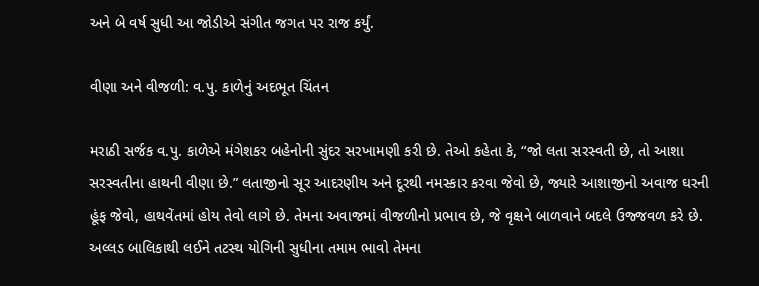અને બે વર્ષ સુધી આ જોડીએ સંગીત જગત પર રાજ કર્યું.

વીણા અને વીજળી: વ.પુ. કાળેનું અદભૂત ચિંતન

મરાઠી સર્જક વ.પુ. કાળેએ મંગેશકર બહેનોની સુંદર સરખામણી કરી છે. તેઓ કહેતા કે, “જો લતા સરસ્વતી છે, તો આશા સરસ્વતીના હાથની વીણા છે.” લતાજીનો સૂર આદરણીય અને દૂરથી નમસ્કાર કરવા જેવો છે, જ્યારે આશાજીનો અવાજ ઘરની હૂંફ જેવો, હાથવેંતમાં હોય તેવો લાગે છે. તેમના અવાજમાં વીજળીનો પ્રભાવ છે, જે વૃક્ષને બાળવાને બદલે ઉજ્જવળ કરે છે. અલ્લડ બાલિકાથી લઈને તટસ્થ યોગિની સુધીના તમામ ભાવો તેમના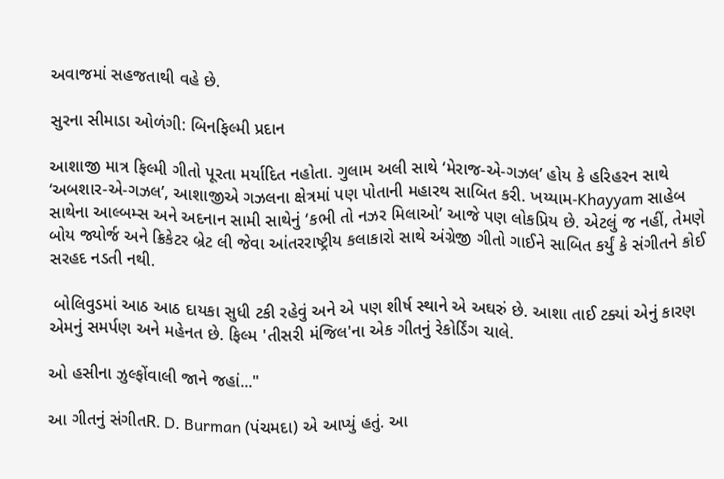અવાજમાં સહજતાથી વહે છે.

સુરના સીમાડા ઓળંગી: બિનફિલ્મી પ્રદાન

આશાજી માત્ર ફિલ્મી ગીતો પૂરતા મર્યાદિત નહોતા. ગુલામ અલી સાથે ‘મેરાજ-એ-ગઝલ’ હોય કે હરિહરન સાથે ‘અબશાર-એ-ગઝલ’, આશાજીએ ગઝલના ક્ષેત્રમાં પણ પોતાની મહારથ સાબિત કરી. ખય્યામ-Khayyam સાહેબ સાથેના આલ્બમ્સ અને અદનાન સામી સાથેનું ‘કભી તો નઝર મિલાઓ’ આજે પણ લોકપ્રિય છે. એટલું જ નહીં, તેમણે બોય જ્યોર્જ અને ક્રિકેટર બ્રેટ લી જેવા આંતરરાષ્ટ્રીય કલાકારો સાથે અંગ્રેજી ગીતો ગાઈને સાબિત કર્યું કે સંગીતને કોઈ સરહદ નડતી નથી.

 બોલિવુડમાં આઠ આઠ દાયકા સુધી ટકી રહેવું અને એ પણ શીર્ષ સ્થાને એ અઘરું છે. આશા તાઈ ટક્યાં એનું કારણ એમનું સમર્પણ અને મહેનત છે. ફિલ્મ 'તીસરી મંજિલ'ના એક ગીતનું રેકોર્ડિંગ ચાલે.

ઓ હસીના ઝુલ્ફોંવાલી જાને જહાં..."

આ ગીતનું સંગીતR. D. Burman (પંચમદા) એ આપ્યું હતું. આ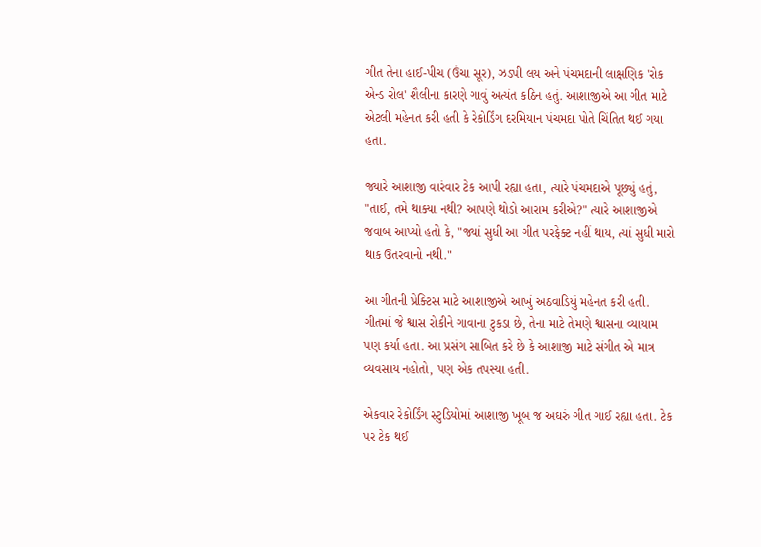ગીત તેના હાઈ-પીચ (ઉંચા સૂર), ઝડપી લય અને પંચમદાની લાક્ષણિક 'રોક એન્ડ રોલ' શૈલીના કારણે ગાવું અત્યંત કઠિન હતું. આશાજીએ આ ગીત માટે એટલી મહેનત કરી હતી કે રેકોર્ડિંગ દરમિયાન પંચમદા પોતે ચિંતિત થઈ ગયા હતા.

જ્યારે આશાજી વારંવાર ટેક આપી રહ્યા હતા, ત્યારે પંચમદાએ પૂછ્યું હતું, "તાઈ, તમે થાક્યા નથી? આપણે થોડો આરામ કરીએ?" ત્યારે આશાજીએ જવાબ આપ્યો હતો કે, "જ્યાં સુધી આ ગીત પરફેક્ટ નહીં થાય, ત્યાં સુધી મારો થાક ઉતરવાનો નથી."

આ ગીતની પ્રેક્ટિસ માટે આશાજીએ આખું અઠવાડિયું મહેનત કરી હતી. ગીતમાં જે શ્વાસ રોકીને ગાવાના ટુકડા છે, તેના માટે તેમણે શ્વાસના વ્યાયામ પણ કર્યા હતા. આ પ્રસંગ સાબિત કરે છે કે આશાજી માટે સંગીત એ માત્ર વ્યવસાય નહોતો, પણ એક તપસ્યા હતી.

એકવાર રેકોર્ડિંગ સ્ટુડિયોમાં આશાજી ખૂબ જ અઘરું ગીત ગાઈ રહ્યા હતા. ટેક પર ટેક થઈ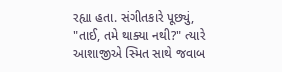રહ્યા હતા. સંગીતકારે પૂછ્યું, "તાઈ, તમે થાક્યા નથી?" ત્યારે આશાજીએ સ્મિત સાથે જવાબ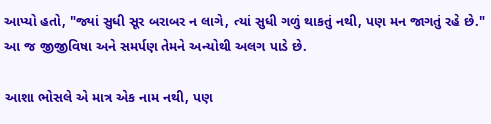આપ્યો હતો, "જ્યાં સુધી સૂર બરાબર ન લાગે, ત્યાં સુધી ગળું થાકતું નથી, પણ મન જાગતું રહે છે." આ જ જીજીવિષા અને સમર્પણ તેમને અન્યોથી અલગ પાડે છે.

આશા ભોસલે એ માત્ર એક નામ નથી, પણ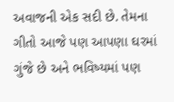અવાજની એક સદી છે. તેમના ગીતો આજે પણ આપણા ઘરમાં ગુંજે છે અને ભવિષ્યમાં પણ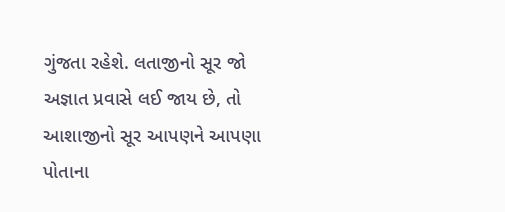ગુંજતા રહેશે. લતાજીનો સૂર જો અજ્ઞાત પ્રવાસે લઈ જાય છે, તો આશાજીનો સૂર આપણને આપણા પોતાના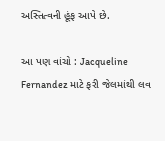અસ્તિત્વની હૂંફ આપે છે.

આ પણ વાંચો : Jacqueline Fernandez માટે ફરી જેલમાંથી લવ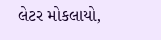લેટર મોકલાયો,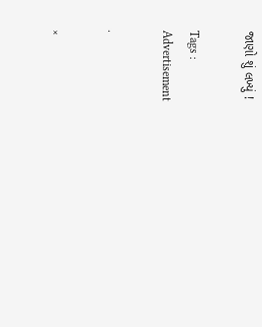જાણો શું લખ્યું !

Tags :
Advertisement

.

×